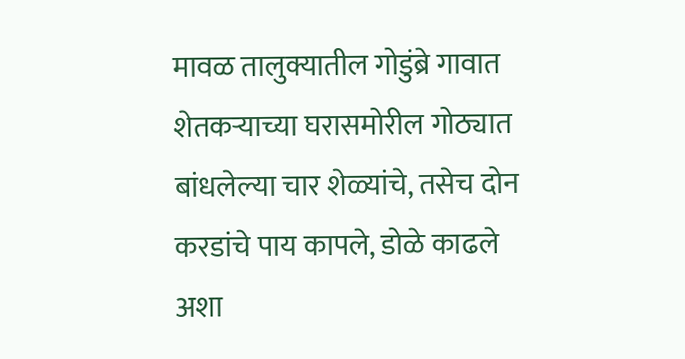मावळ तालुक्यातील गोडुंब्रे गावात शेतकऱ्याच्या घरासमोरील गोठ्यात बांधलेल्या चार शेळ्यांचे, तसेच दोन करडांचे पाय कापले, डोळे काढले अशा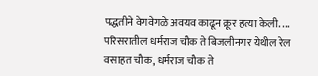पद्धतीने वेगवेगळे अवयव काढून क्रूर हत्या केली. ...
परिसरातील धर्मराज चौक ते बिजलीनगर येथील रेल वसाहत चौक, धर्मराज चौक ते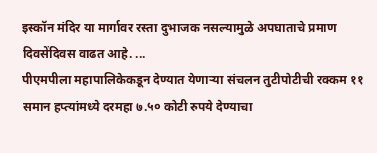इस्कॉन मंदिर या मार्गावर रस्ता दुभाजक नसल्यामुळे अपघाताचे प्रमाण दिवसेंदिवस वाढत आहे. ...
पीएमपीला महापालिकेकडून देण्यात येणाऱ्या संचलन तुटीपोटीची रक्कम ११ समान हप्त्यांमध्ये दरमहा ७.५० कोटी रुपये देण्याचा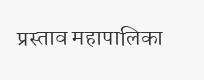प्रस्ताव महापालिका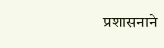प्रशासनाने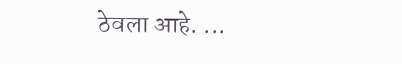ठेवला आहे. ...